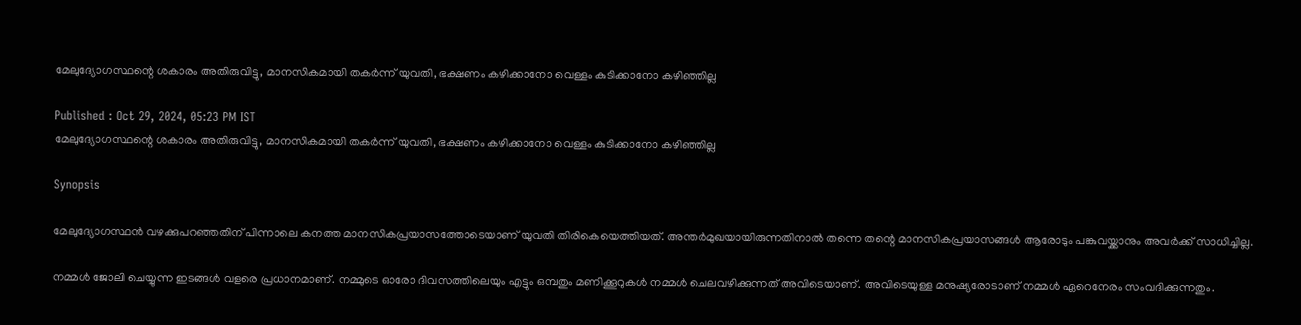മേലുദ്യോഗസ്ഥന്റെ ശകാരം അതിരുവിട്ടു, മാനസികമായി തകർന്ന് യുവതി, ഭക്ഷണം കഴിക്കാനോ വെള്ളം കുടിക്കാനോ കഴിഞ്ഞില്ല

Published : Oct 29, 2024, 05:23 PM IST
മേലുദ്യോഗസ്ഥന്റെ ശകാരം അതിരുവിട്ടു, മാനസികമായി തകർന്ന് യുവതി, ഭക്ഷണം കഴിക്കാനോ വെള്ളം കുടിക്കാനോ കഴിഞ്ഞില്ല

Synopsis

മേലുദ്യോഗസ്ഥൻ വഴക്കുപറഞ്ഞതിന് പിന്നാലെ കനത്ത മാനസികപ്രയാസത്തോടെയാണ് യുവതി തിരികെയെത്തിയത്. അന്തർമുഖയായിരുന്നതിനാൽ തന്നെ തന്റെ മാനസികപ്രയാസങ്ങൾ ആരോടും പങ്കുവയ്ക്കാനും അവർക്ക് സാധിച്ചില്ല.

നമ്മൾ ജോലി ചെയ്യുന്ന ഇടങ്ങൾ വളരെ പ്രധാനമാണ്. നമ്മുടെ ഓരോ ദിവസത്തിലെയും എട്ടും ഒമ്പതും മണിക്കൂറുകൾ നമ്മൾ ചെലവഴിക്കുന്നത് അവിടെയാണ്. അവിടെയുള്ള മനുഷ്യരോടാണ് നമ്മൾ ഏറെനേരം സംവദിക്കുന്നതും.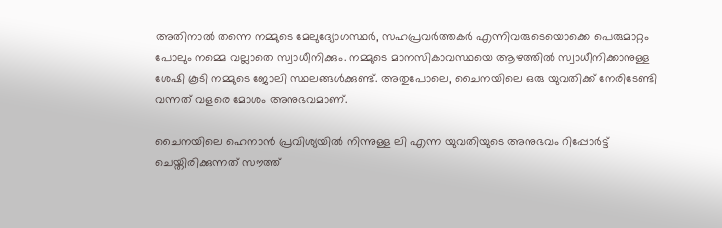അതിനാൽ തന്നെ നമ്മുടെ മേലുദ്യോഗസ്ഥർ, സഹപ്രവർത്തകർ എന്നിവരുടെയൊക്കെ പെരുമാറ്റം പോലും നമ്മെ വല്ലാതെ സ്വാധീനിക്കും. നമ്മുടെ മാനസികാവസ്ഥയെ ആഴത്തിൽ സ്വാധീനിക്കാനുള്ള ശേഷി കൂടി നമ്മുടെ ജോലി സ്ഥലങ്ങൾക്കുണ്ട്. അതുപോലെ, ചൈനയിലെ ഒരു യുവതിക്ക് നേരിടേണ്ടി വന്നത് വളരെ മോശം അനുഭവമാണ്.

ചൈനയിലെ ഹെനാൻ പ്രവിശ്യയിൽ നിന്നുള്ള ലി എന്ന യുവതിയുടെ അനുഭവം റിപ്പോർട്ട് ചെയ്തിരിക്കുന്നത് സൗത്ത്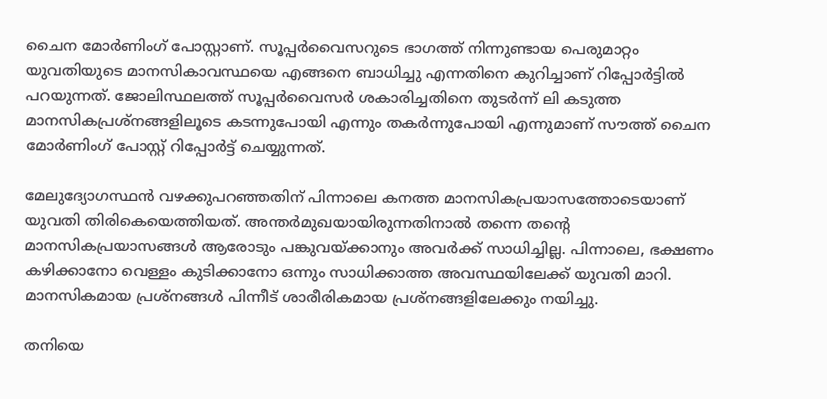ചൈന മോർണിംഗ് പോസ്റ്റാണ്. സൂപ്പർവൈസറുടെ ഭാഗത്ത് നിന്നുണ്ടായ പെരുമാറ്റം യുവതിയുടെ മാനസികാവസ്ഥയെ എങ്ങനെ ബാധിച്ചു എന്നതിനെ കുറിച്ചാണ് റിപ്പോർട്ടിൽ പറയുന്നത്. ജോലിസ്ഥലത്ത് സൂപ്പർവൈസർ ശകാരിച്ചതിനെ തുടർന്ന് ലി കടുത്ത മാനസികപ്രശ്നങ്ങളിലൂടെ കടന്നുപോയി എന്നും തകർന്നുപോയി എന്നുമാണ് സൗത്ത് ചൈന മോർണിംഗ് പോസ്റ്റ് റിപ്പോർട്ട് ചെയ്യുന്നത്.

മേലുദ്യോഗസ്ഥൻ വഴക്കുപറഞ്ഞതിന് പിന്നാലെ കനത്ത മാനസികപ്രയാസത്തോടെയാണ് യുവതി തിരികെയെത്തിയത്. അന്തർമുഖയായിരുന്നതിനാൽ തന്നെ തന്റെ മാനസികപ്രയാസങ്ങൾ ആരോടും പങ്കുവയ്ക്കാനും അവർക്ക് സാധിച്ചില്ല. പിന്നാലെ, ഭക്ഷണം കഴിക്കാനോ വെള്ളം കുടിക്കാനോ ഒന്നും സാധിക്കാത്ത അവസ്ഥയിലേക്ക് യുവതി മാറി. മാനസികമായ പ്രശ്നങ്ങൾ പിന്നീട് ശാരീരികമായ പ്രശ്നങ്ങളിലേക്കും നയിച്ചു.

തനിയെ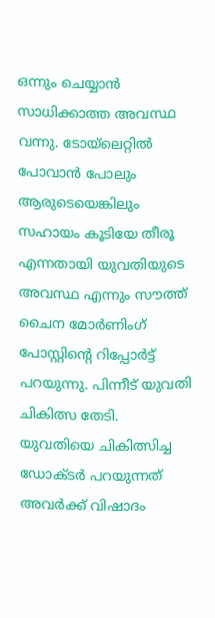ഒന്നും ചെയ്യാൻ സാധിക്കാത്ത അവസ്ഥ വന്നു. ടോയ്‍ലെറ്റിൽ പോവാൻ പോലും ആരുടെയെങ്കിലും സഹായം കൂടിയേ തീരൂ എന്നതായി യുവതിയുടെ അവസ്ഥ എന്നും സൗത്ത് ചൈന മോർണിംഗ് പോസ്റ്റിന്റെ റിപ്പോർട്ട് പറയുന്നു. പിന്നീട് യുവതി ചികിത്സ തേടി. യുവതിയെ ചികിത്സിച്ച ഡോക്ടർ പറയുന്നത് അവർക്ക് വിഷാദം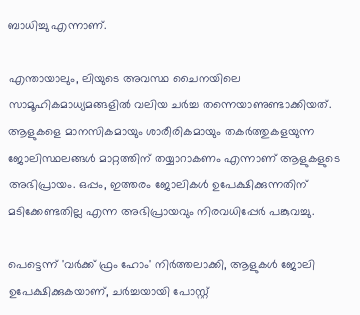ബാധിച്ചു എന്നാണ്.

എന്തായാലും, ലിയുടെ അവസ്ഥ ചൈനയിലെ സാമൂഹികമാധ്യമങ്ങളിൽ വലിയ ചർച്ച തന്നെയാണുണ്ടാക്കിയത്. ആളുകളെ മാനസികമായും ശാരീരികമായും തകർത്തുകളയുന്ന ജോലിസ്ഥലങ്ങൾ മാറ്റത്തിന് തയ്യാറാകണം എന്നാണ് ആളുകളുടെ അഭിപ്രായം. ഒപ്പം, ഇത്തരം ജോലികൾ ഉപേക്ഷിക്കുന്നതിന് മടിക്കേണ്ടതില്ല എന്ന അഭിപ്രായവും നിരവധിപ്പേർ പങ്കുവച്ചു.

പെട്ടെന്ന് 'വർക്ക് ഫ്രം ഹോം' നിർത്തലാക്കി, ആളുകൾ ജോലി ഉപേക്ഷിക്കുകയാണ്, ചർച്ചയായി പോസ്റ്റ്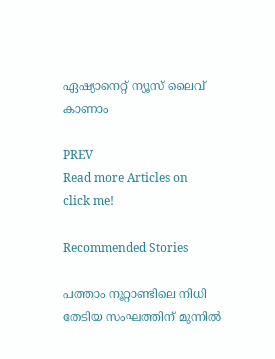ഏഷ്യാനെറ്റ് ന്യൂസ് ലൈവ് കാണാം

PREV
Read more Articles on
click me!

Recommended Stories

പത്താം നൂറ്റാണ്ടിലെ നിധി തേടിയ സംഘത്തിന് മുന്നിൽ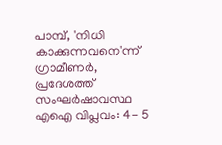പാമ്പ്, 'നിധി കാക്കുന്നവനെ'ന്ന് ഗ്രാമീണർ, പ്രദേശത്ത് സംഘർഷാവസ്ഥ
എഐ വിപ്ലവം: 4- 5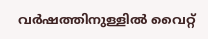വർഷത്തിനുള്ളിൽ വൈറ്റ്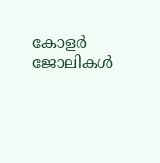കോളർ ജോലികൾ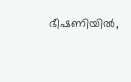ഭീഷണിയിൽ,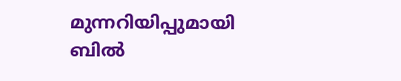മുന്നറിയിപ്പുമായി ബിൽ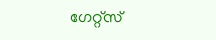ഗേറ്റ്സ്